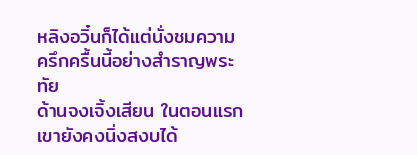หลิงอวิ๋นก็ได้แต่นั่งชมความครึกครื้นนี้อย่างสำราญพระทัย
ด้านจงเจิ้งเสียน ในตอนแรกเขายังคงนิ่งสงบได้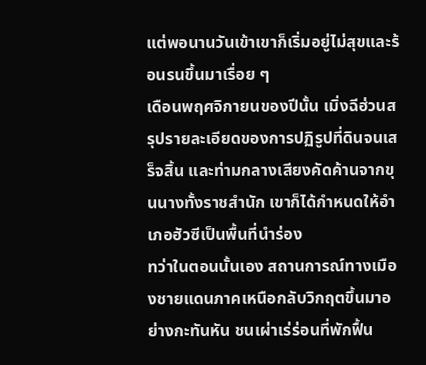แต่พอนานวันเข้าเขาก็เริ่มอยู่ไม่สุขและร้อนรนขึ้นมาเรื่อย ๆ
เดือนพฤศจิกายนของปีนั้น เมิ่งฉีฮ่วนสรุปรายละเอียดของการปฏิรูปที่ดินจนเสร็จสิ้น และท่ามกลางเสียงคัดค้านจากขุนนางทั้งราชสำนัก เขาก็ได้กำหนดให้อำเภอฮัวซีเป็นพื้นที่นำร่อง
ทว่าในตอนนั้นเอง สถานการณ์ทางเมืองชายแดนภาคเหนือกลับวิกฤตขึ้นมาอย่างกะทันหัน ชนเผ่าเร่ร่อนที่พักฟื้น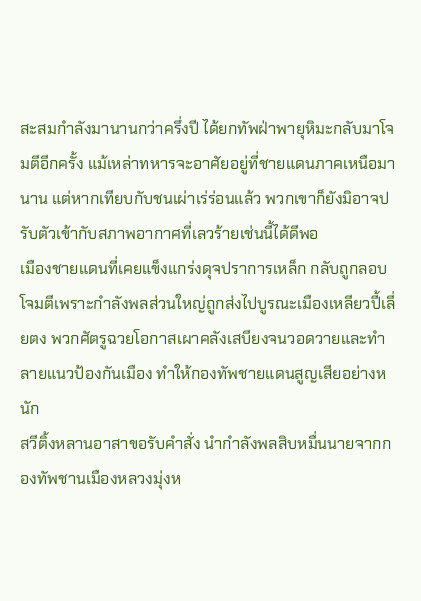สะสมกำลังมานานกว่าครึ่งปี ได้ยกทัพฝ่าพายุหิมะกลับมาโจมตีอีกครั้ง แม้เหล่าทหารจะอาศัยอยู่ที่ชายแดนภาคเหนือมานาน แต่หากเทียบกับชนเผ่าเร่ร่อนแล้ว พวกเขาก็ยังมิอาจปรับตัวเข้ากับสภาพอากาศที่เลวร้ายเช่นนี้ได้ดีพอ
เมืองชายแดนที่เคยแข็งแกร่งดุจปราการเหล็ก กลับถูกลอบโจมตีเพราะกำลังพลส่วนใหญ่ถูกส่งไปบูรณะเมืองเหลียวปี้เลี่ยตง พวกศัตรูฉวยโอกาสเผาคลังเสบียงจนวอดวายและทำลายแนวป้องกันเมือง ทำให้กองทัพชายแดนสูญเสียอย่างหนัก
สวีติ้งหลานอาสาขอรับคำสั่ง นำกำลังพลสิบหมื่นนายจากกองทัพชานเมืองหลวงมุ่งห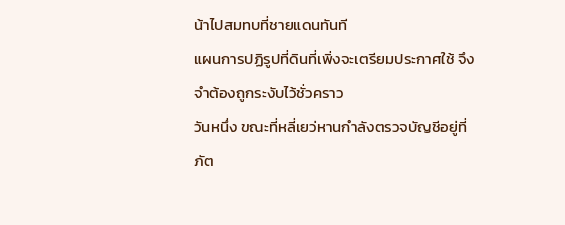น้าไปสมทบที่ชายแดนทันที
แผนการปฏิรูปที่ดินที่เพิ่งจะเตรียมประกาศใช้ จึงจำต้องถูกระงับไว้ชั่วคราว
วันหนึ่ง ขณะที่หลี่เยว่หานกำลังตรวจบัญชีอยู่ที่ภัต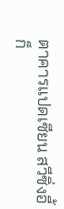ตาคารแปดเซียน สวีซิ่งอี้ก็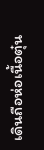เดินถือห่อเนื้อตุ๋น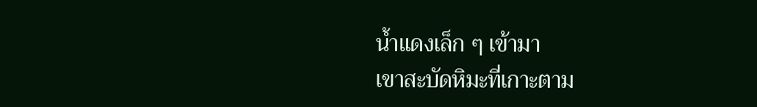น้ำแดงเล็ก ๆ เข้ามา
เขาสะบัดหิมะที่เกาะตาม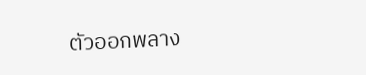ตัวออกพลาง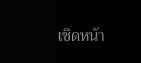เชิดหน้า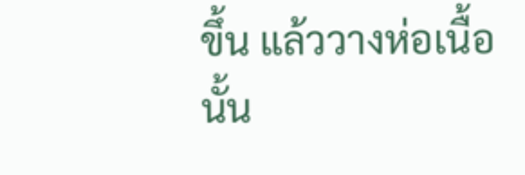ขึ้น แล้ววางห่อเนื้อนั้น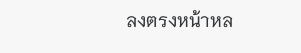ลงตรงหน้าหล